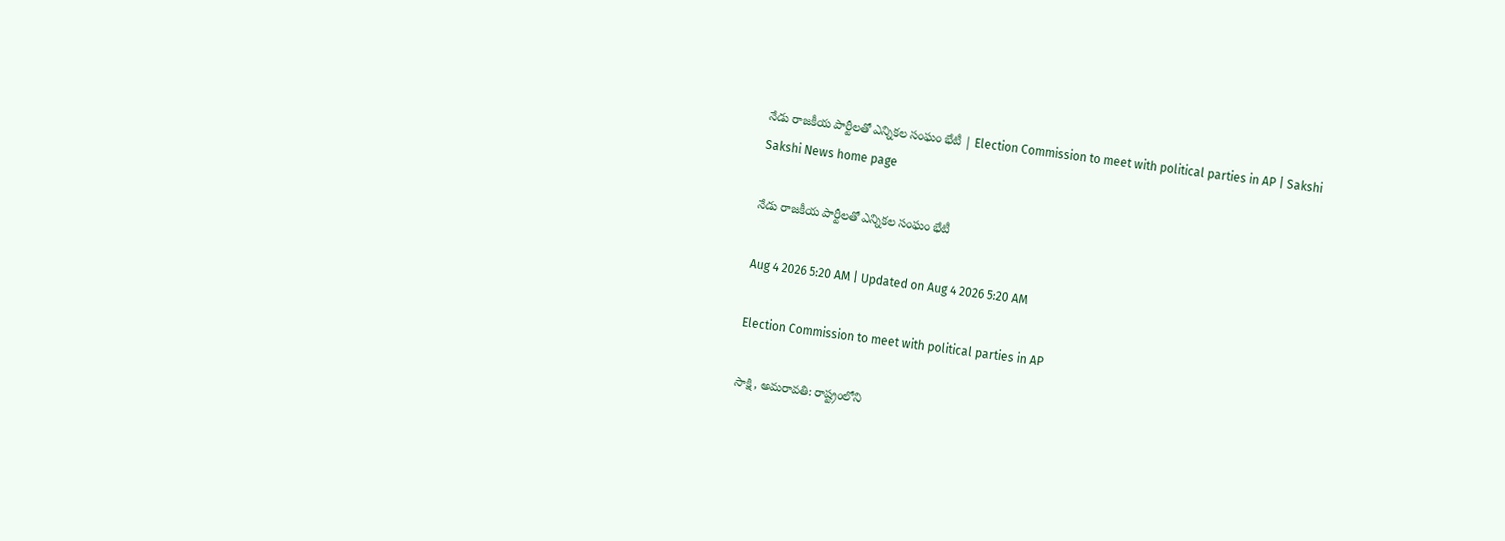నేడు రాజకీయ పార్టీలతో ఎన్నికల సంఘం భేటీ | Election Commission to meet with political parties in AP | Sakshi
Sakshi News home page

నేడు రాజకీయ పార్టీలతో ఎన్నికల సంఘం భేటీ

Aug 4 2026 5:20 AM | Updated on Aug 4 2026 5:20 AM

Election Commission to meet with political parties in AP

సాక్షి, అమరావతి: రాష్ట్రంలోని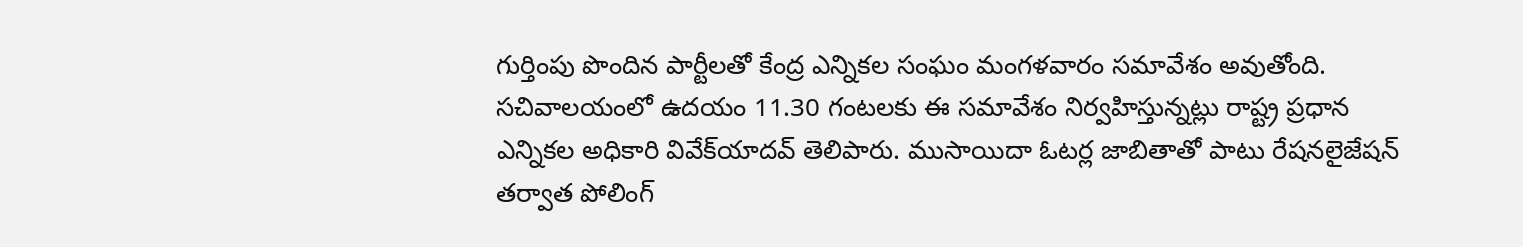గుర్తింపు పొందిన పార్టీలతో కేంద్ర ఎన్నికల సంఘం మంగళవారం సమావేశం అవుతోంది. సచివాలయంలో ఉదయం 11.30 గంటలకు ఈ సమావేశం నిర్వహిస్తున్నట్లు రాష్ట్ర ప్రధాన ఎన్నికల అధికారి వివేక్‌యాదవ్‌ తెలిపారు. ముసాయిదా ఓటర్ల జాబితాతో పాటు రేషనలైజేషన్‌ తర్వాత పోలింగ్‌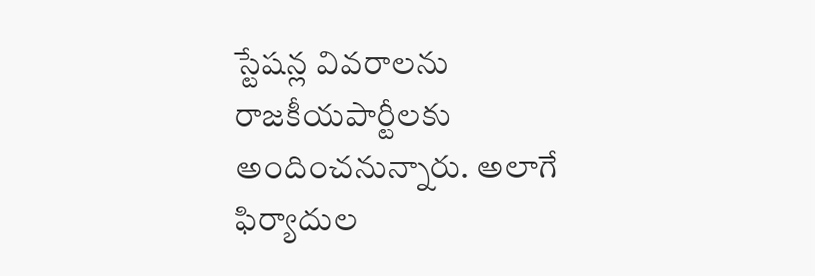స్టేషన్ల వివరాలను రాజకీయపార్టీలకు అందించనున్నారు. అలాగే ఫిర్యాదుల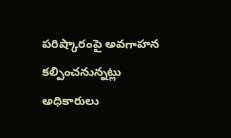పరిష్కారంపై అవగాహన కల్పించనున్నట్లు అధికారులు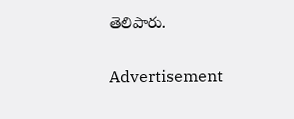తెలిపారు.

Advertisement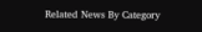Related News By Category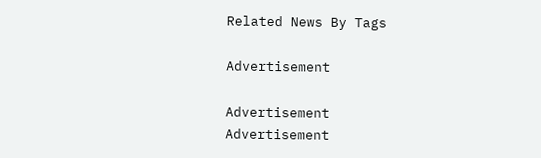Related News By Tags

Advertisement

Advertisement
Advertisement